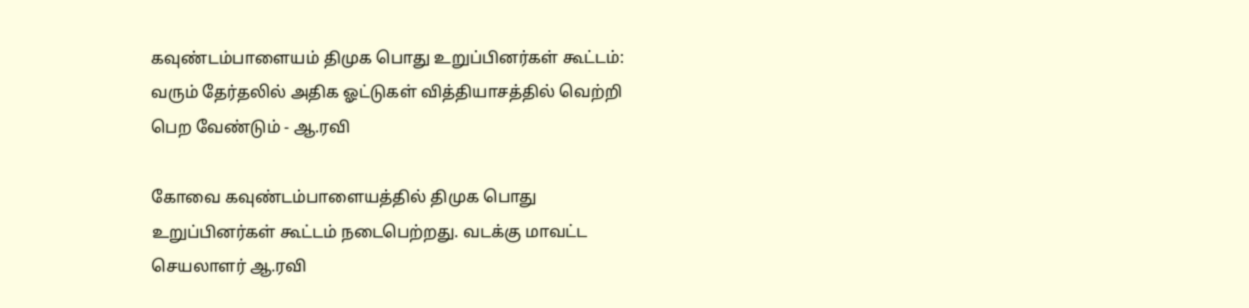கவுண்டம்பாளையம் திமுக பொது உறுப்பினர்கள் கூட்டம்: வரும் தேர்தலில் அதிக ஓட்டுகள் வித்தியாசத்தில் வெற்றி பெற வேண்டும் - ஆ.ரவி

கோவை கவுண்டம்பாளையத்தில் திமுக பொது உறுப்பினர்கள் கூட்டம் நடைபெற்றது. வடக்கு மாவட்ட செயலாளர் ஆ.ரவி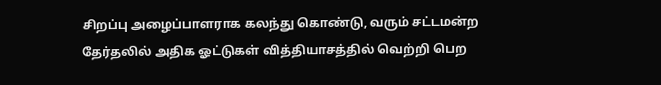சிறப்பு அழைப்பாளராக கலந்து கொண்டு, வரும் சட்டமன்ற தேர்தலில் அதிக ஓட்டுகள் வித்தியாசத்தில் வெற்றி பெற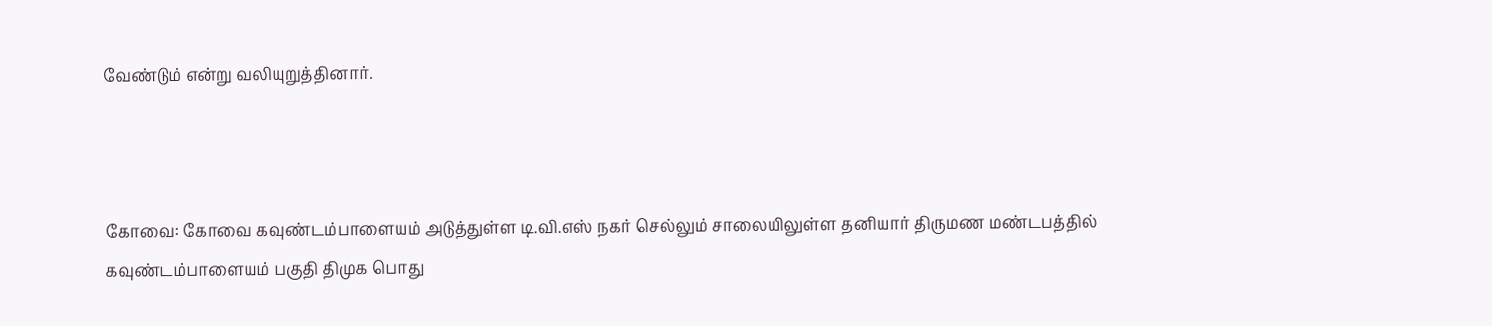வேண்டும் என்று வலியுறுத்தினார்.



கோவை: கோவை கவுண்டம்பாளையம் அடுத்துள்ள டி.வி.எஸ் நகர் செல்லும் சாலையிலுள்ள தனியார் திருமண மண்டபத்தில் கவுண்டம்பாளையம் பகுதி திமுக பொது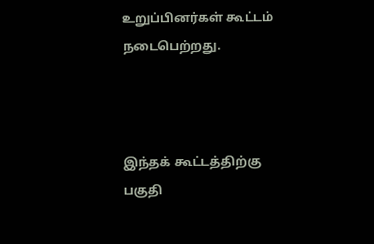உறுப்பினர்கள் கூட்டம் நடைபெற்றது.



இந்தக் கூட்டத்திற்கு பகுதி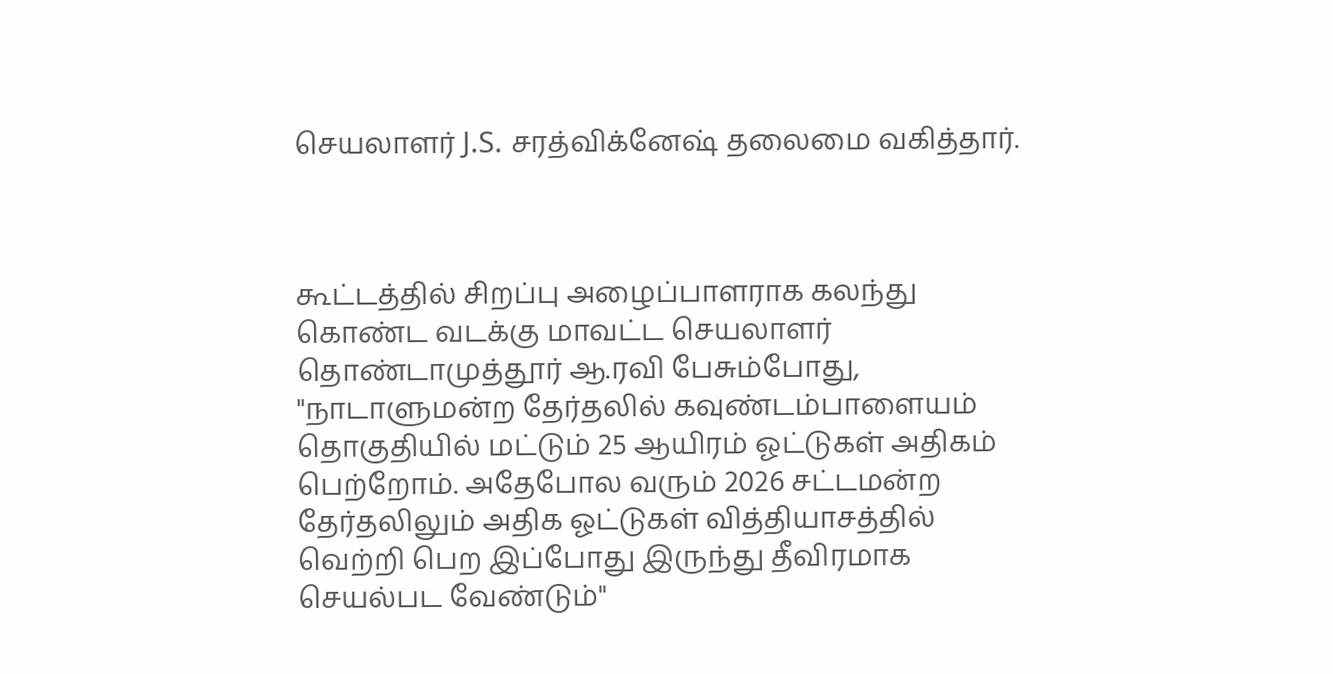செயலாளர் J.S. சரத்விக்னேஷ் தலைமை வகித்தார்.



கூட்டத்தில் சிறப்பு அழைப்பாளராக கலந்து கொண்ட வடக்கு மாவட்ட செயலாளர் தொண்டாமுத்தூர் ஆ.ரவி பேசும்போது, "நாடாளுமன்ற தேர்தலில் கவுண்டம்பாளையம் தொகுதியில் மட்டும் 25 ஆயிரம் ஓட்டுகள் அதிகம் பெற்றோம். அதேபோல வரும் 2026 சட்டமன்ற தேர்தலிலும் அதிக ஓட்டுகள் வித்தியாசத்தில் வெற்றி பெற இப்போது இருந்து தீவிரமாக செயல்பட வேண்டும்"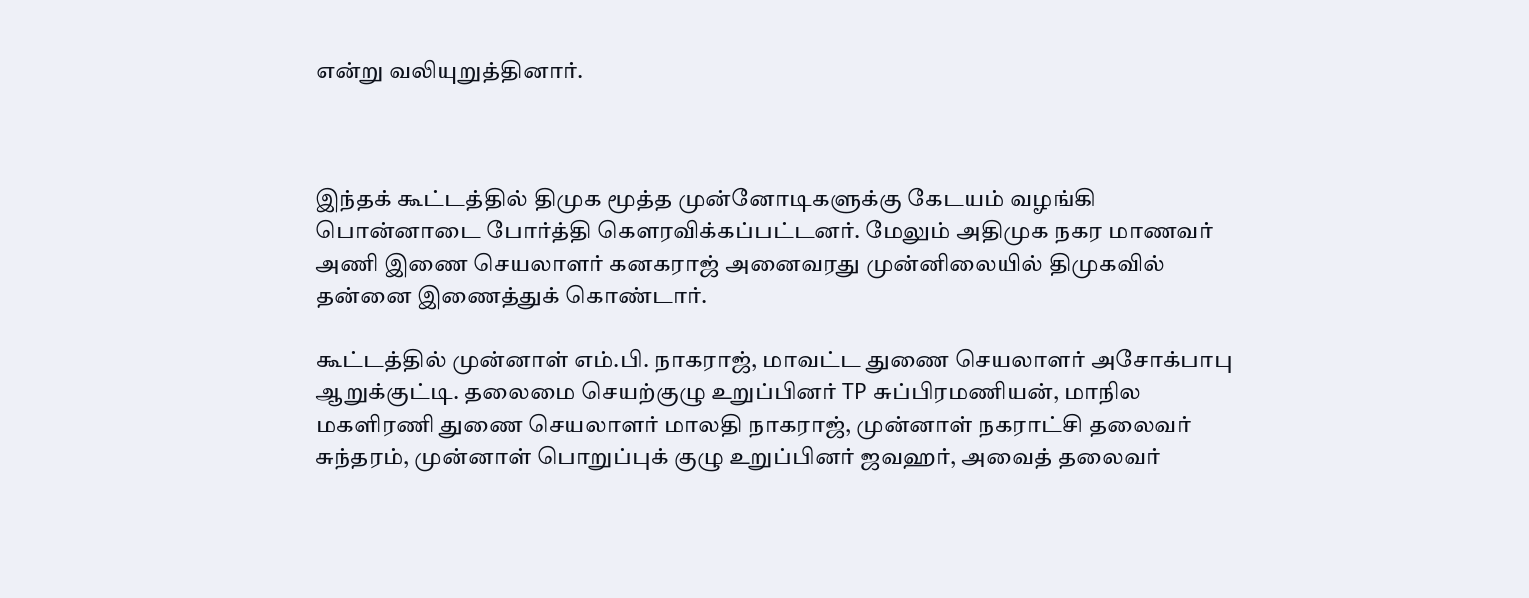என்று வலியுறுத்தினார்.



இந்தக் கூட்டத்தில் திமுக மூத்த முன்னோடிகளுக்கு கேடயம் வழங்கி பொன்னாடை போர்த்தி கௌரவிக்கப்பட்டனர். மேலும் அதிமுக நகர மாணவர் அணி இணை செயலாளர் கனகராஜ் அனைவரது முன்னிலையில் திமுகவில் தன்னை இணைத்துக் கொண்டார்.

கூட்டத்தில் முன்னாள் எம்.பி. நாகராஜ், மாவட்ட துணை செயலாளர் அசோக்பாபு ஆறுக்குட்டி. தலைமை செயற்குழு உறுப்பினர் TP சுப்பிரமணியன், மாநில மகளிரணி துணை செயலாளர் மாலதி நாகராஜ், முன்னாள் நகராட்சி தலைவர் சுந்தரம், முன்னாள் பொறுப்புக் குழு உறுப்பினர் ஜவஹர், அவைத் தலைவர்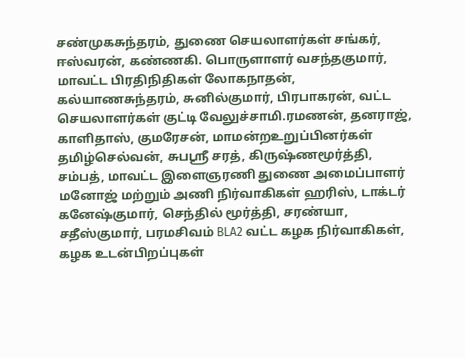சண்முகசுந்தரம், துணை செயலாளர்கள் சங்கர், ஈஸ்வரன், கண்ணகி. பொருளாளர் வசந்தகுமார், மாவட்ட பிரதிநிதிகள் லோகநாதன், கல்யாணசுந்தரம், சுனில்குமார், பிரபாகரன், வட்ட செயலாளர்கள் குட்டி வேலுச்சாமி.ரமணன், தனராஜ், காளிதாஸ், குமரேசன், மாமன்றஉறுப்பினர்கள் தமிழ்செல்வன், சுபஸ்ரீ சரத், கிருஷ்ணமூர்த்தி, சம்பத், மாவட்ட இளைஞரணி துணை அமைப்பாளர் மனோஜ் மற்றும் அணி நிர்வாகிகள் ஹரிஸ், டாக்டர் கனேஷ்குமார், செந்தில் மூர்த்தி, சரண்யா, சதீஸ்குமார், பரமசிவம் BLA2 வட்ட கழக நிர்வாகிகள், கழக உடன்பிறப்புகள்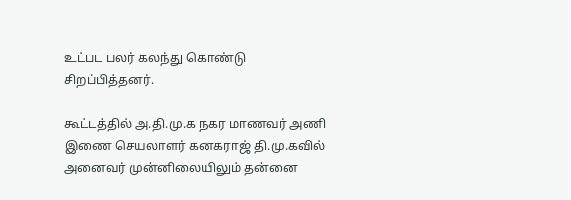உட்பட பலர் கலந்து கொண்டு சிறப்பித்தனர்.

கூட்டத்தில் அ.தி.மு.க நகர மாணவர் அணி இணை செயலாளர் கனகராஜ் தி.மு.கவில் அனைவர் முன்னிலையிலும் தன்னை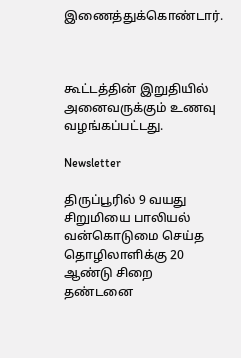இணைத்துக்கொண்டார்.



கூட்டத்தின் இறுதியில் அனைவருக்கும் உணவு வழங்கப்பட்டது.

Newsletter

திருப்பூரில் 9 வயது சிறுமியை பாலியல் வன்கொடுமை செய்த தொழிலாளிக்கு 20 ஆண்டு சிறை தண்டனை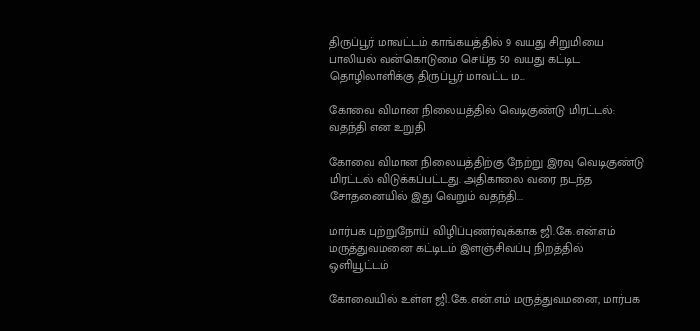திருப்பூர் மாவட்டம் காங்கயத்தில் 9 வயது சிறுமியை பாலியல் வன்கொடுமை செய்த 50 வயது கட்டிட தொழிலாளிக்கு திருப்பூர் மாவட்ட ம...

கோவை விமான நிலையத்தில் வெடிகுண்டு மிரட்டல்: வதந்தி என உறுதி

கோவை விமான நிலையத்திற்கு நேற்று இரவு வெடிகுண்டு மிரட்டல் விடுக்கப்பட்டது. அதிகாலை வரை நடந்த சோதனையில் இது வெறும் வதந்தி...

மார்பக புற்றுநோய் விழிப்புணர்வுக்காக ஜி.கே.என்.எம் மருத்துவமனை கட்டிடம் இளஞ்சிவப்பு நிறத்தில் ஒளியூட்டம்

கோவையில் உள்ள ஜி.கே.என்.எம் மருத்துவமனை, மார்பக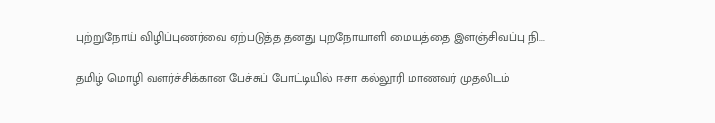புற்றுநோய் விழிப்புணர்வை ஏற்படுத்த தனது புறநோயாளி மையத்தை இளஞ்சிவப்பு நி...

தமிழ் மொழி வளர்ச்சிக்கான பேச்சுப் போட்டியில் ஈசா கல்லூரி மாணவர் முதலிடம்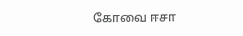கோவை ஈசா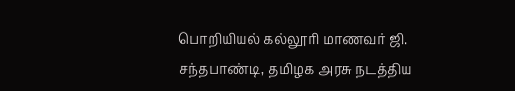பொறியியல் கல்லூரி மாணவர் ஜி. சந்தபாண்டி, தமிழக அரசு நடத்திய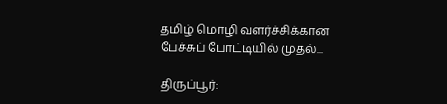தமிழ் மொழி வளர்ச்சிக்கான பேச்சுப் போட்டியில் முதல்...

திருப்பூர்: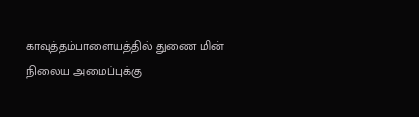காவுத்தம்பாளையத்தில் துணை மின் நிலைய அமைப்புக்கு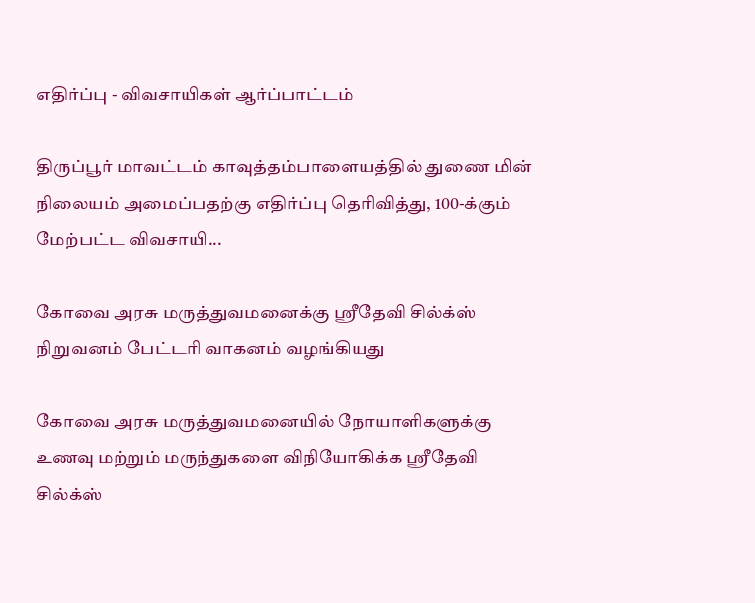எதிர்ப்பு - விவசாயிகள் ஆர்ப்பாட்டம்

திருப்பூர் மாவட்டம் காவுத்தம்பாளையத்தில் துணை மின் நிலையம் அமைப்பதற்கு எதிர்ப்பு தெரிவித்து, 100-க்கும் மேற்பட்ட விவசாயி...

கோவை அரசு மருத்துவமனைக்கு ஸ்ரீதேவி சில்க்ஸ் நிறுவனம் பேட்டரி வாகனம் வழங்கியது

கோவை அரசு மருத்துவமனையில் நோயாளிகளுக்கு உணவு மற்றும் மருந்துகளை விநியோகிக்க ஸ்ரீதேவி சில்க்ஸ்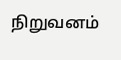நிறுவனம்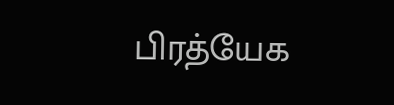பிரத்யேக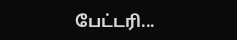பேட்டரி...